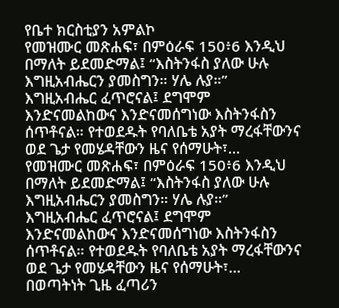የቤተ ክርስቲያን አምልኮ
የመዝሙር መጽሐፍ፣ በምዕራፍ 150፥6 እንዲህ በማለት ይደመድማል፤ “እስትንፋስ ያለው ሁሉ እግዚአብሔርን ያመስግን። ሃሌ ሉያ።” እግዚአብሔር ፈጥሮናል፤ ደግሞም እንድናመልከውና እንድናመሰግነው እስትንፋስን ሰጥቶናል። የተወደዱት የባለቤቴ አያት ማረፋቸውንና ወደ ጌታ የመሄዳቸውን ዜና የሰማሁት፣…
የመዝሙር መጽሐፍ፣ በምዕራፍ 150፥6 እንዲህ በማለት ይደመድማል፤ “እስትንፋስ ያለው ሁሉ እግዚአብሔርን ያመስግን። ሃሌ ሉያ።” እግዚአብሔር ፈጥሮናል፤ ደግሞም እንድናመልከውና እንድናመሰግነው እስትንፋስን ሰጥቶናል። የተወደዱት የባለቤቴ አያት ማረፋቸውንና ወደ ጌታ የመሄዳቸውን ዜና የሰማሁት፣…
በወጣትነት ጊዜ ፈጣሪን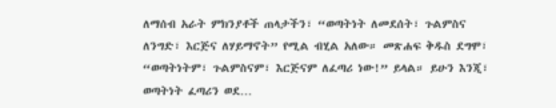ለማሰብ አራት ምክንያቶች ጠላታችን፣ “ወጣትነት ለመደሰት፣ ጉልምስና ለንግድ፣ እርጅና ለሃይማኖት” የሚል ብሂል አለው። መጽሐፍ ቅዱስ ደግሞ፣ “ወጣትነትም፣ ጉልምስናም፣ እርጅናም ለፈጣሪ ነው!” ይላል። ይሁን እንጂ፣ ወጣትነት ፈጣሪን ወደ…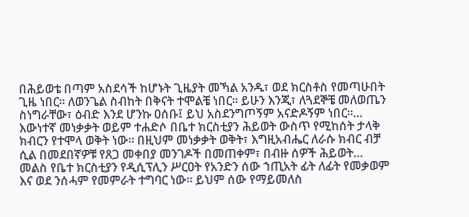በሕይወቴ በጣም አስደሳች ከሆኑት ጊዜያት መኻል አንዱ፣ ወደ ክርስቶስ የመጣሁበት ጊዜ ነበር። ለወንጌል ስብከት በቅናት ተሞልቼ ነበር። ይሁን እንጂ፣ ለጓደኞቼ መለወጤን ስነግራቸው፣ ዕብድ እንደ ሆንኩ ዐሰቡ፤ ይህ አስደንግጦኝም አናድዶኝም ነበር።…
እውነተኛ መነቃቃት ወይም ተሐድሶ በቤተ ክርስቲያን ሕይወት ውስጥ የሚከሰት ታላቅ ክብርን የተሞላ ወቅት ነው። በዚህም መነቃቃት ወቅት፣ እግዚአብሔር ለራሱ ክብር ብቻ ሲል በመደበኛዎቹ የጸጋ መቀበያ መንገዶች በመጠቀም፣ በብዙ ሰዎች ሕይወት…
መልስ የቤተ ክርስቲያን የዲሲፕሊን ሥርዐት የአንድን ሰው ኀጢአት ፊት ለፊት የመቃወም እና ወደ ንሰሓም የመምራት ተግባር ነው። ይህም ሰው የማይመለስ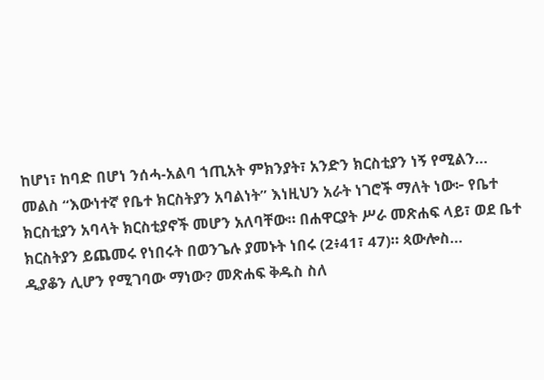ከሆነ፣ ከባድ በሆነ ንሰሓ-አልባ ኀጢአት ምክንያት፣ አንድን ክርስቲያን ነኝ የሚልን…
መልስ “እውነተኛ የቤተ ክርስትያን አባልነት” እነዚህን አራት ነገሮች ማለት ነው፦ የቤተ ክርስቲያን አባላት ክርስቲያኖች መሆን አለባቸው። በሐዋርያት ሥራ መጽሐፍ ላይ፣ ወደ ቤተ ክርስትያን ይጨመሩ የነበሩት በወንጌሉ ያመኑት ነበሩ (2፥41፣ 47)። ጳውሎስ…
ዲያቆን ሊሆን የሚገባው ማነው? መጽሐፍ ቅዱስ ስለ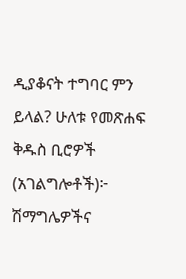ዲያቆናት ተግባር ምን ይላል? ሁለቱ የመጽሐፍ ቅዱስ ቢሮዎች (አገልግሎቶች)፦ ሽማግሌዎችና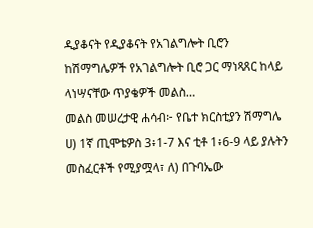ዲያቆናት የዲያቆናት የአገልግሎት ቢሮን ከሽማግሌዎች የአገልግሎት ቢሮ ጋር ማነጻጸር ከላይ ላነሣናቸው ጥያቄዎች መልስ…
መልስ መሠረታዊ ሐሳብ፦ የቤተ ክርስቲያን ሽማግሌ ሀ) 1ኛ ጢሞቴዎስ 3፥1-7 እና ቲቶ 1፥6-9 ላይ ያሉትን መስፈርቶች የሚያሟላ፣ ለ) በጉባኤው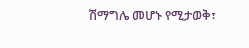ሽማግሌ መሆኑ የሚታወቅ፣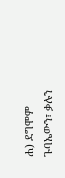ሐ) ደግሞም ጉባኤውን፣ ቃሉን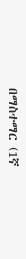በማስተማር (1ኛ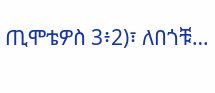ጢሞቴዎስ 3፥2)፣ ለበጎቹ…